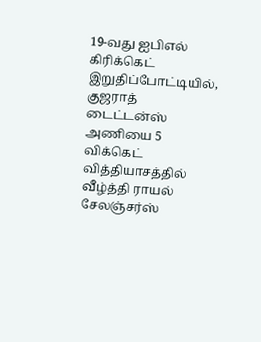19-வது ஐபிஎல் கிரிக்கெட் இறுதிப்போட்டியில், குஜராத் டைட்டன்ஸ் அணியை 5 விக்கெட் வித்தியாசத்தில் வீழ்த்தி ராயல் சேலஞ்சர்ஸ்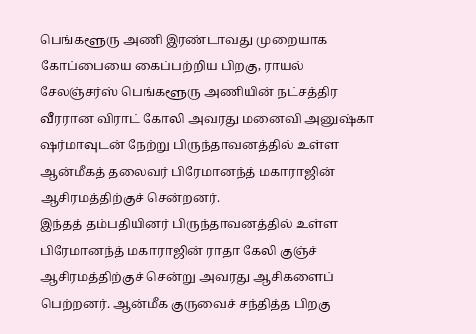பெங்களூரு அணி இரண்டாவது முறையாக கோப்பையை கைப்பற்றிய பிறகு, ராயல் சேலஞ்சர்ஸ் பெங்களூரு அணியின் நட்சத்திர வீரரான விராட் கோலி அவரது மனைவி அனுஷ்கா ஷர்மாவுடன் நேற்று பிருந்தாவனத்தில் உள்ள ஆன்மீகத் தலைவர் பிரேமானந்த் மகாராஜின் ஆசிரமத்திற்குச் சென்றனர்.
இந்தத் தம்பதியினர் பிருந்தாவனத்தில் உள்ள பிரேமானந்த் மகாராஜின் ராதா கேலி குஞ்ச் ஆசிரமத்திற்குச் சென்று அவரது ஆசிகளைப் பெற்றனர். ஆன்மீக குருவைச் சந்தித்த பிறகு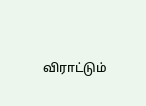விராட்டும்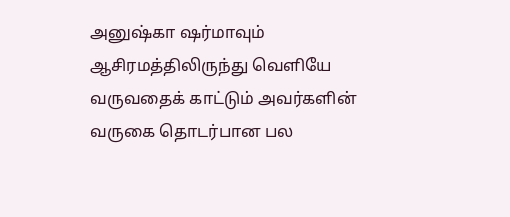அனுஷ்கா ஷர்மாவும் ஆசிரமத்திலிருந்து வெளியே வருவதைக் காட்டும் அவர்களின் வருகை தொடர்பான பல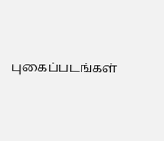புகைப்படங்கள்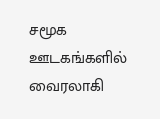சமூக ஊடகங்களில் வைரலாகி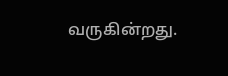வருகின்றது.